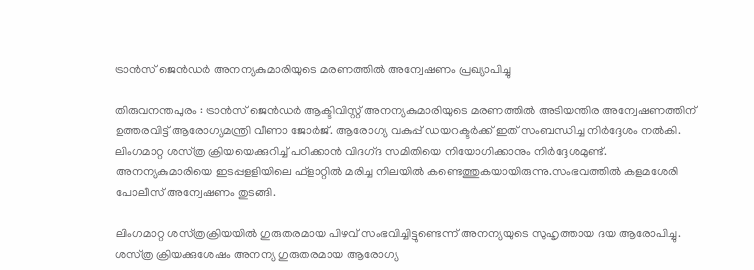ട്രാന്‍സ്‌ ജെന്‍ഡര്‍ അനന്യകുമാരിയുടെ മരണത്തില്‍ അന്വേഷണം പ്രഖ്യാപിച്ചു

തിരുവനന്തപുരം : ട്രാന്‍സ്‌ ജെന്‍ഡര്‍ ആക്ടിവിസ്റ്റ്‌ അനന്യകുമാരിയുടെ മരണത്തില്‍ അടിയന്തിര അന്വേഷണത്തിന്‌ ഉത്തരവിട്ട്‌ ആരോഗ്യമന്ത്രി വീണാ ജോര്‍ജ്‌. ആരോഗ്യ വകുപ്പ്‌ ഡയറക്ടര്‍ക്ക്‌ ഇത്‌ സംബന്ധിച്ച നിര്‍ദ്ദേശം നല്‍കി. ലിംഗമാറ്റ ശസ്‌ത്ര ക്രിയയെക്കുറിച്ച്‌ പഠിക്കാന്‍ വിദഗ്‌ദ സമിതിയെ നിയോഗിക്കാനും നിര്‍ദ്ദേശമുണ്ട്‌. അനന്യകുമാരിയെ ഇടപ്പളളിയിലെ ഫ്‌ളാറ്റില്‍ മരിച്ച നിലയില്‍ കണ്ടെത്തുകയായിരുന്നു.സംഭവത്തില്‍ കളമശേരി പോലീസ്‌ അന്വേഷണം തുടങ്ങി.

ലിംഗമാറ്റ ശസ്‌ത്രക്രിയയില്‍ ഗുരുതരമായ പിഴവ്‌ സംഭവിച്ചിട്ടുണ്ടെന്ന്‌ അനന്യയുടെ സുഹൃത്തായ ദയ ആരോപിച്ചു. ശസ്‌ത്ര ക്രിയക്കുശേഷം അനന്യ ഗുരുതരമായ ആരോഗ്യ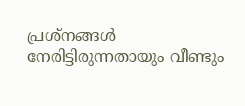പ്രശ്‌നങ്ങള്‍ നേരിട്ടിരുന്നതായും വീണ്ടും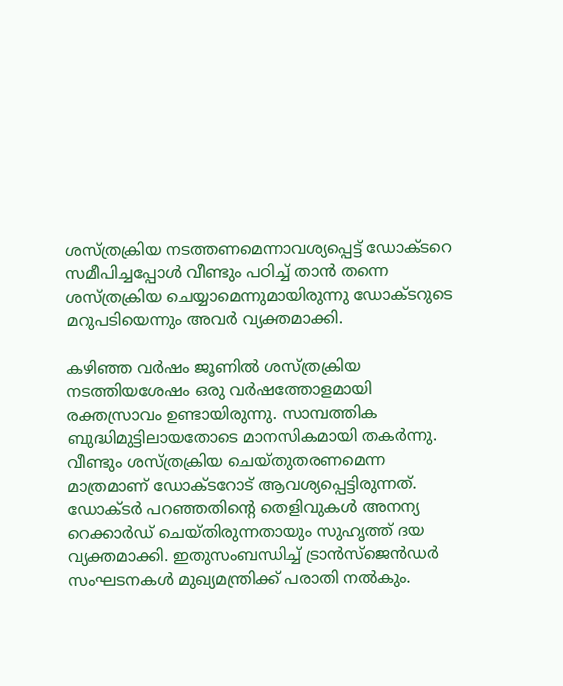ശസ്‌ത്രക്രിയ നടത്തണമെന്നാവശ്യപ്പെട്ട്‌ ഡോക്ടറെ സമീപിച്ചപ്പോള്‍ വീണ്ടും പഠിച്ച്‌ താന്‍ തന്നെ ശസ്‌ത്രക്രിയ ചെയ്യാമെന്നുമായിരുന്നു ഡോക്ടറുടെ മറുപടിയെന്നും അവര്‍ വ്യക്തമാക്കി.

കഴിഞ്ഞ വര്‍ഷം ജൂണില്‍ ശസ്‌ത്രക്രിയ നടത്തിയശേഷം ഒരു വര്‍ഷത്തോളമായി രക്തസ്രാവം ഉണ്ടായിരുന്നു. സാമ്പത്തിക ബുദ്ധിമുട്ടിലായതോടെ മാനസികമായി തകര്‍ന്നു. വീണ്ടും ശസ്‌ത്രക്രിയ ചെയ്‌തുതരണമെന്ന മാത്രമാണ്‌ ഡോക്ടറോട്‌ ആവശ്യപ്പെട്ടിരുന്നത്‌. ഡോക്ടര്‍ പറഞ്ഞതിന്റെ തെളിവുകള്‍ അനന്യ റെക്കാര്‍ഡ്‌ ചെയ്‌തിരുന്നതായും സുഹൃത്ത്‌ ദയ വ്യക്തമാക്കി. ഇതുസംബന്ധിച്ച്‌ ട്രാന്‍സ്‌ജെന്‍ഡര്‍ സംഘടനകള്‍ മുഖ്യമന്ത്രിക്ക്‌ പരാതി നല്‍കും.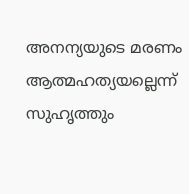അനന്യയുടെ മരണം ആത്മഹത്യയല്ലെന്ന്‌ സുഹൃത്തും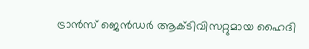ട്രാന്‍സ്‌ ജെന്‍ഡര്‍ ആക്ടിവിസറ്റുമായ ഹൈദി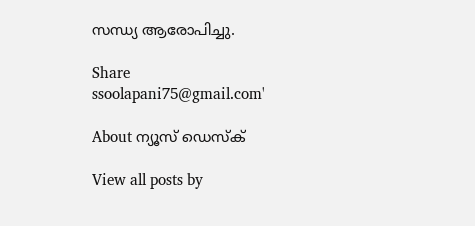സന്ധ്യ ആരോപിച്ചു.

Share
ssoolapani75@gmail.com'

About ന്യൂസ് ഡെസ്ക്

View all posts by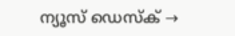ന്യൂസ് ഡെസ്ക് →